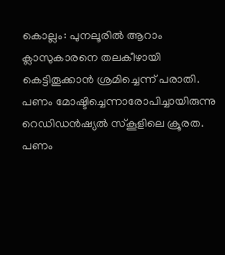കൊല്ലം: പുനലൂരിൽ ആറാം ക്ലാസുകാരനെ തലകീഴായി കെട്ടിതൂക്കാൻ ശ്രമിച്ചെന്ന് പരാതി. പണം മോഷ്ടിച്ചെന്നാരോപിച്ചായിരുന്നു റെഡിഡൻഷ്യൽ സ്കൂളിലെ ക്രൂരത. പണം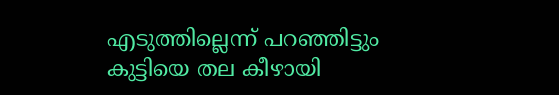എടുത്തില്ലെന്ന് പറഞ്ഞിട്ടും കുട്ടിയെ തല കീഴായി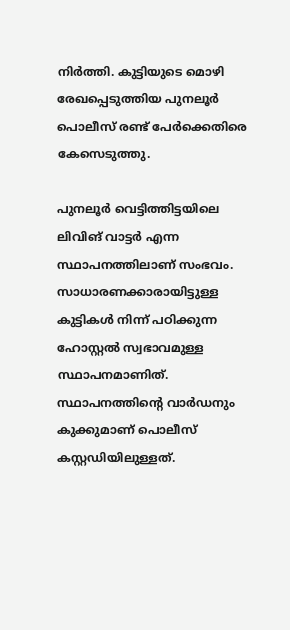നിർത്തി. കുട്ടിയുടെ മൊഴി രേഖപ്പെടുത്തിയ പുനലൂർ പൊലീസ് രണ്ട് പേർക്കെതിരെ കേസെടുത്തു.

പുനലൂർ വെട്ടിത്തിട്ടയിലെ ലിവിങ് വാട്ടർ എന്ന സ്ഥാപനത്തിലാണ് സംഭവം. സാധാരണക്കാരായിട്ടുള്ള കുട്ടികൾ നിന്ന് പഠിക്കുന്ന ഹോസ്റ്റൽ സ്വഭാവമുള്ള സ്ഥാപനമാണിത്. സ്ഥാപനത്തിന്റെ വാർഡനും കുക്കുമാണ് പൊലീസ് കസ്റ്റഡിയിലുള്ളത്.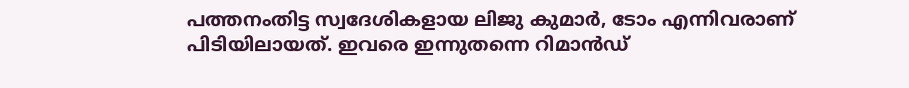പത്തനംതിട്ട സ്വദേശികളായ ലിജു കുമാർ, ടോം എന്നിവരാണ് പിടിയിലായത്. ഇവരെ ഇന്നുതന്നെ റിമാൻഡ്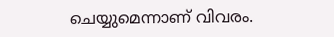ചെയ്യുമെന്നാണ് വിവരം.